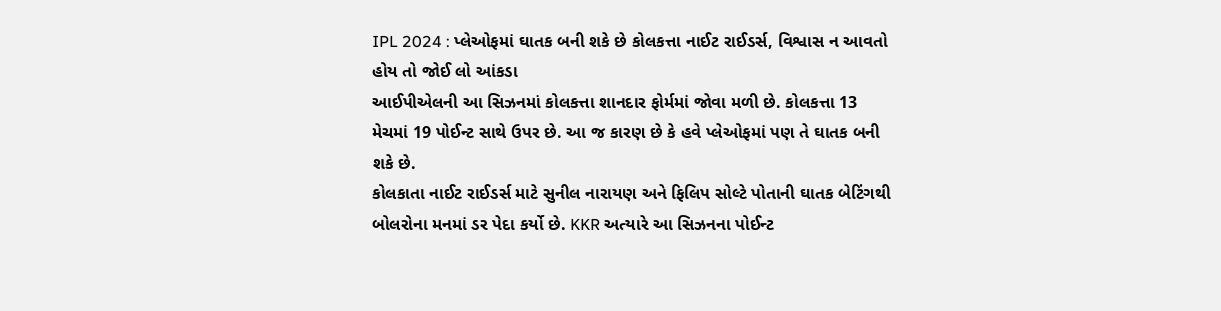IPL 2024 : પ્લેઓફમાં ઘાતક બની શકે છે કોલકત્તા નાઈટ રાઈડર્સ, વિશ્વાસ ન આવતો હોય તો જોઈ લો આંકડા
આઈપીએલની આ સિઝનમાં કોલકત્તા શાનદાર ફોર્મમાં જોવા મળી છે. કોલકત્તા 13 મેચમાં 19 પોઈન્ટ સાથે ઉપર છે. આ જ કારણ છે કે હવે પ્લેઓફમાં પણ તે ઘાતક બની શકે છે.
કોલકાતા નાઈટ રાઈડર્સ માટે સુનીલ નારાયણ અને ફિલિપ સોલ્ટે પોતાની ઘાતક બેટિંગથી બોલરોના મનમાં ડર પેદા કર્યો છે. KKR અત્યારે આ સિઝનના પોઈન્ટ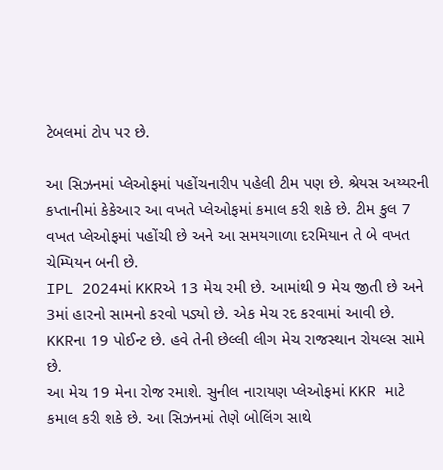ટેબલમાં ટોપ પર છે.

આ સિઝનમાં પ્લેઓફમાં પહોંચનારીપ પહેલી ટીમ પણ છે. શ્રેયસ અય્યરની કપ્તાનીમાં કેકેઆર આ વખતે પ્લેઓફમાં કમાલ કરી શકે છે. ટીમ કુલ 7 વખત પ્લેઓફમાં પહોંચી છે અને આ સમયગાળા દરમિયાન તે બે વખત ચેમ્પિયન બની છે.
IPL 2024માં KKRએ 13 મેચ રમી છે. આમાંથી 9 મેચ જીતી છે અને 3માં હારનો સામનો કરવો પડ્યો છે. એક મેચ રદ કરવામાં આવી છે. KKRના 19 પોઈન્ટ છે. હવે તેની છેલ્લી લીગ મેચ રાજસ્થાન રોયલ્સ સામે છે.
આ મેચ 19 મેના રોજ રમાશે. સુનીલ નારાયણ પ્લેઓફમાં KKR માટે કમાલ કરી શકે છે. આ સિઝનમાં તેણે બોલિંગ સાથે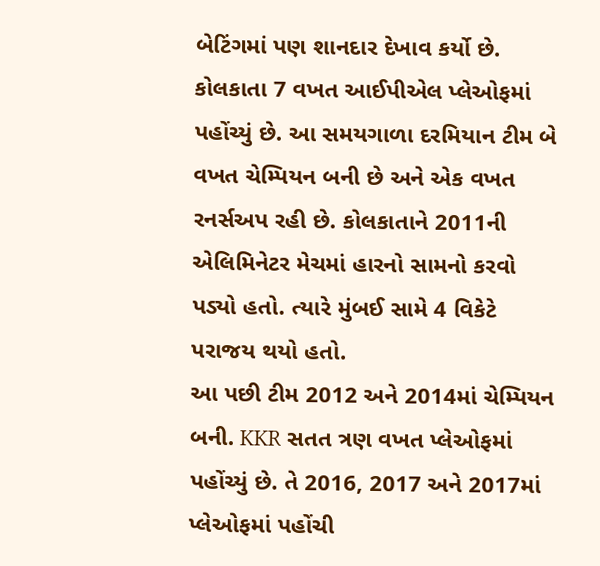બેટિંગમાં પણ શાનદાર દેખાવ કર્યો છે.
કોલકાતા 7 વખત આઈપીએલ પ્લેઓફમાં પહોંચ્યું છે. આ સમયગાળા દરમિયાન ટીમ બે વખત ચેમ્પિયન બની છે અને એક વખત રનર્સઅપ રહી છે. કોલકાતાને 2011ની એલિમિનેટર મેચમાં હારનો સામનો કરવો પડ્યો હતો. ત્યારે મુંબઈ સામે 4 વિકેટે પરાજય થયો હતો.
આ પછી ટીમ 2012 અને 2014માં ચેમ્પિયન બની. KKR સતત ત્રણ વખત પ્લેઓફમાં પહોંચ્યું છે. તે 2016, 2017 અને 2017માં પ્લેઓફમાં પહોંચી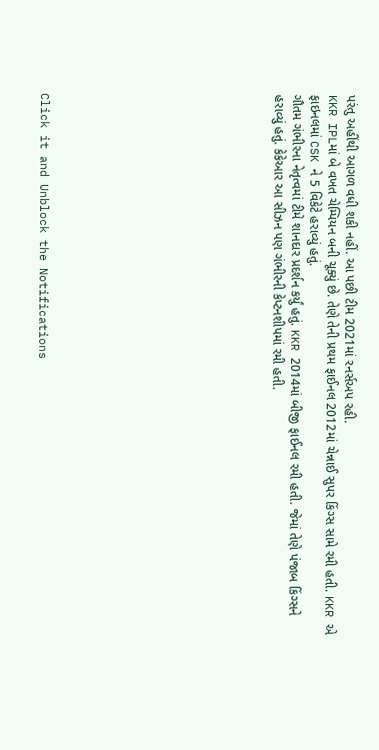પરંતુ અહીંથી આગળ વધી શકી નહીં. આ પછી ટીમ 2021માં રનર્સઅપ રહી.
KKR IPLમાં બે વખત ચેમ્પિયન બની ચૂક્યું છે. તેણે તેની પ્રથમ ફાઈનલ 2012માં ચેન્નાઈ સુપર કિંગ્સ સામે રમી હતી. KKR એ ફાઇનલમાં CSK ને 5 વિકેટે હરાવ્યું હતું.
ગૌતમ ગંભીરના નેતૃત્વમાં ટીમે શાનદાર પ્રદર્શન કર્યું હતું. KKR 2014માં બીજી ફાઈનલ રમી હતી. જેમાં તેણે પંજાબ કિંગ્સને હરાવ્યું હતું. કેકેઆર આ સીઝન પણ ગંભીરની કેપ્ટનશીપમાં રમી હતી.












Click it and Unblock the Notifications